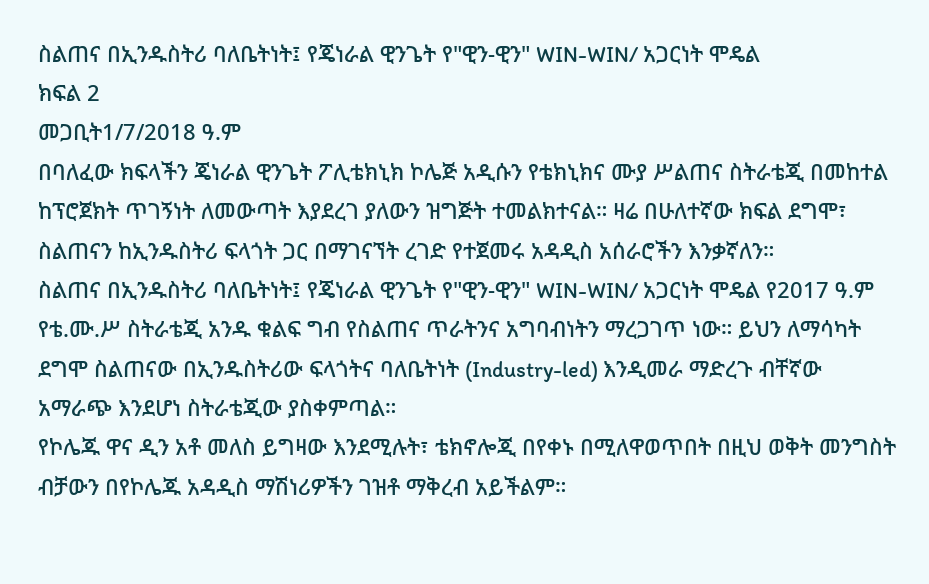ስልጠና በኢንዱስትሪ ባለቤትነት፤ የጄነራል ዊንጌት የ"ዊን-ዊን" WIN-WIN/ አጋርነት ሞዴል
ክፍል 2
መጋቢት1/7/2018 ዓ.ም
በባለፈው ክፍላችን ጄነራል ዊንጌት ፖሊቴክኒክ ኮሌጅ አዲሱን የቴክኒክና ሙያ ሥልጠና ስትራቴጂ በመከተል ከፕሮጀክት ጥገኝነት ለመውጣት እያደረገ ያለውን ዝግጅት ተመልክተናል። ዛሬ በሁለተኛው ክፍል ደግሞ፣ ስልጠናን ከኢንዱስትሪ ፍላጎት ጋር በማገናኘት ረገድ የተጀመሩ አዳዲስ አሰራሮችን እንቃኛለን።
ስልጠና በኢንዱስትሪ ባለቤትነት፤ የጄነራል ዊንጌት የ"ዊን-ዊን" WIN-WIN/ አጋርነት ሞዴል የ2017 ዓ.ም የቴ.ሙ.ሥ ስትራቴጂ አንዱ ቁልፍ ግብ የስልጠና ጥራትንና አግባብነትን ማረጋገጥ ነው። ይህን ለማሳካት ደግሞ ስልጠናው በኢንዱስትሪው ፍላጎትና ባለቤትነት (Industry-led) እንዲመራ ማድረጉ ብቸኛው አማራጭ እንደሆነ ስትራቴጂው ያስቀምጣል።
የኮሌጁ ዋና ዲን አቶ መለስ ይግዛው እንደሚሉት፣ ቴክኖሎጂ በየቀኑ በሚለዋወጥበት በዚህ ወቅት መንግስት ብቻውን በየኮሌጁ አዳዲስ ማሽነሪዎችን ገዝቶ ማቅረብ አይችልም።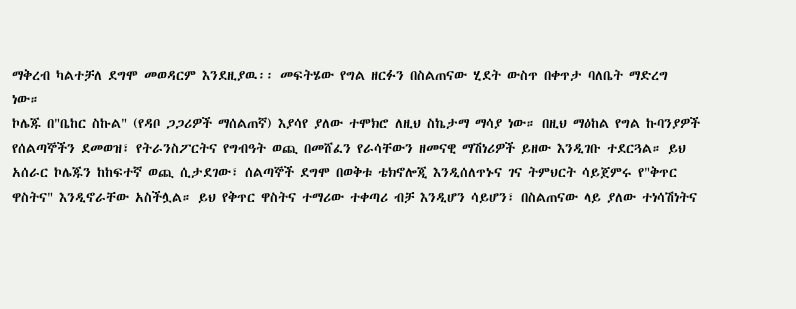ማቅረብ ካልተቻለ ደግሞ መወዳርም እንደዚያዉ፡፡ መፍትሄው የግል ዘርፉን በስልጠናው ሂደት ውስጥ በቀጥታ ባለቤት ማድረግ ነው።
ኮሌጁ በ"ቤከር ስኩል" (የዳቦ ጋጋሪዎች ማሰልጠኛ) እያሳየ ያለው ተሞክሮ ለዚህ ስኬታማ ማሳያ ነው። በዚህ ማዕከል የግል ኩባንያዎች የሰልጣኞችን ደመወዝ፣ የትራንስፖርትና የግብዓት ወጪ በመሸፈን የራሳቸውን ዘመናዊ ማሽነሪዎች ይዘው እንዲገቡ ተደርጓል። ይህ አሰራር ኮሌጁን ከከፍተኛ ወጪ ሲታደገው፣ ሰልጣኞች ደግሞ በወቅቱ ቴክኖሎጂ እንዲሰለጥኑና ገና ትምህርት ሳይጀምሩ የ"ቅጥር ዋስትና" እንዲኖራቸው አስችሏል። ይህ የቅጥር ዋስትና ተማሪው ተቀጣሪ ብቻ እንዲሆን ሳይሆን፣ በስልጠናው ላይ ያለው ተነሳሽነትና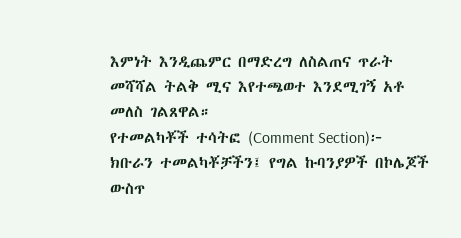እምነት እንዲጨምር በማድረግ ለስልጠና ጥራት መሻሻል ትልቅ ሚና እየተጫወተ እንደሚገኝ አቶ መለስ ገልጸዋል።
የተመልካቾች ተሳትፎ (Comment Section)፦
ክቡራን ተመልካቾቻችን፤ የግል ኩባንያዎች በኮሌጆች ውስጥ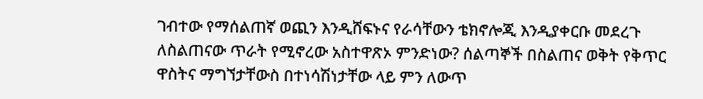ገብተው የማሰልጠኛ ወጪን እንዲሸፍኑና የራሳቸውን ቴክኖሎጂ እንዲያቀርቡ መደረጉ ለስልጠናው ጥራት የሚኖረው አስተዋጽኦ ምንድነው? ሰልጣኞች በስልጠና ወቅት የቅጥር ዋስትና ማግኘታቸውስ በተነሳሽነታቸው ላይ ምን ለውጥ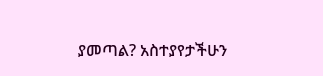ያመጣል? አስተያየታችሁን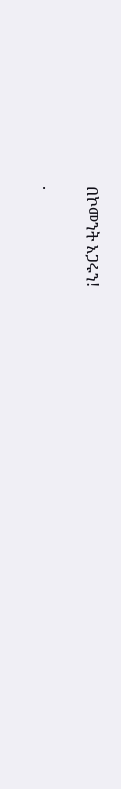በኮመንት አጋሩን!

.